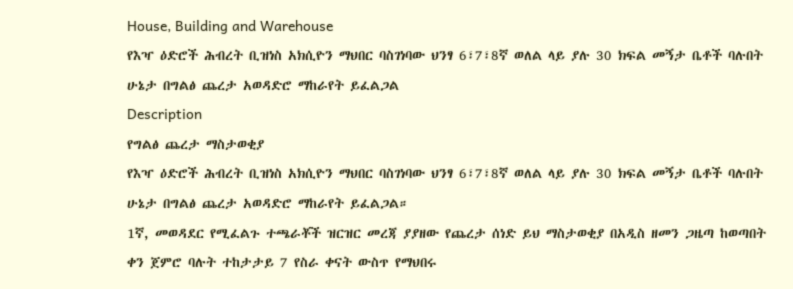House, Building and Warehouse
የእዣ ዕድሮች ሕብረት ቢዝነስ አክሲዮን ማህበር ባስገነባው ህንፃ 6፣7፣8ኛ ወለል ላይ ያሉ 30 ክፍል መኝታ ቤቶች ባሉበት ሁኔታ በግልፅ ጨረታ አወዳድሮ ማከራየት ይፈልጋል
Description
የግልፅ ጨረታ ማስታወቂያ
የእዣ ዕድሮች ሕብረት ቢዝነስ አክሲዮን ማህበር ባስገነባው ህንፃ 6፣7፣8ኛ ወለል ላይ ያሉ 30 ክፍል መኝታ ቤቶች ባሉበት ሁኔታ በግልፅ ጨረታ አወዳድሮ ማከራየት ይፈልጋል።
1ኛ, መወዳደር የሚፈልጉ ተጫራቾች ዝርዝር መረጃ ያያዘው የጨረታ ሰነድ ይህ ማስታወቂያ በአዲስ ዘመን ጋዜጣ ከወጣበት ቀን ጀምሮ ባሉት ተከታታይ 7 የስራ ቀናት ውስጥ የማህበሩ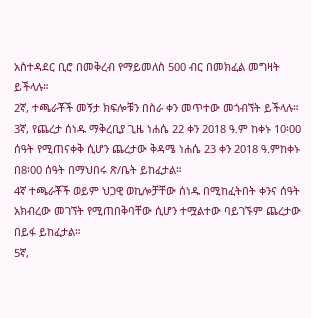አስተዳደር ቢሮ በመቅረብ የማይመለስ 500 ብር በመክፈል መግዛት ይችላሉ።
2ኛ, ተጫራቾች መኝታ ክፍሎቹን በስራ ቀን መጥተው መጎብኘት ይችላሉ።
3ኛ, የጨረታ ሰነዱ ማቅረቢያ ጊዜ ነሐሴ 22 ቀን 2018 ዓ.ም ከቀኑ 10፡00 ሰዓት የሚጠናቀቅ ሲሆን ጨረታው ቅዳሜ ነሐሴ 23 ቀን 2018 ዓ.ምከቀኑ በ8፡00 ሰዓት በማህበሩ ጽ/ቤት ይከፈታል።
4ኛ ተጫራቾች ወይም ህጋዊ ወኪሎቻቸው ሰነዱ በሚከፈትበት ቀንና ሰዓት አክብረው መገኘት የሚጠበቅባቸው ሲሆን ተሟልተው ባይገኙም ጨረታው በይፋ ይከፈታል።
5ኛ,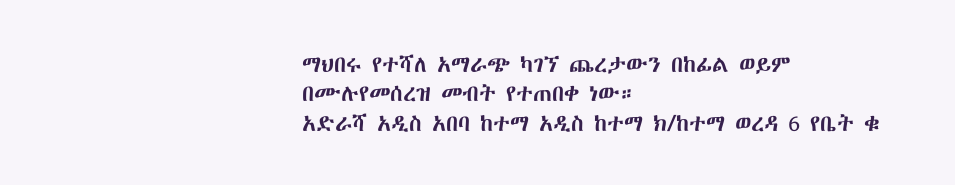ማህበሩ የተሻለ አማራጭ ካገኘ ጨረታውን በከፊል ወይም በሙሉየመሰረዝ መብት የተጠበቀ ነው።
አድራሻ አዲስ አበባ ከተማ አዲስ ከተማ ክ/ከተማ ወረዳ 6 የቤት ቁ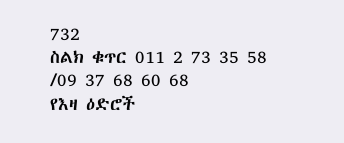732
ስልክ ቁጥር 011 2 73 35 58 /09 37 68 60 68
የእዛ ዕድሮች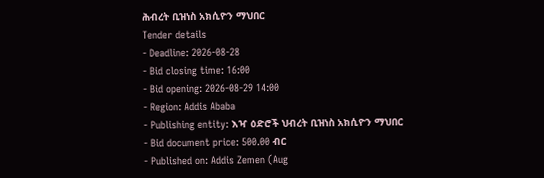ሕብረት ቢዝነስ አክሲዮን ማህበር
Tender details
- Deadline: 2026-08-28
- Bid closing time: 16:00
- Bid opening: 2026-08-29 14:00
- Region: Addis Ababa
- Publishing entity: እዣ ዕድሮች ህብረት ቢዝነስ አክሲዮን ማህበር
- Bid document price: 500.00 ብር
- Published on: Addis Zemen (Aug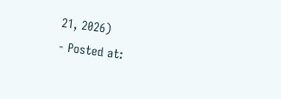21, 2026)
- Posted at: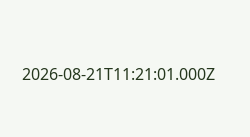2026-08-21T11:21:01.000Z